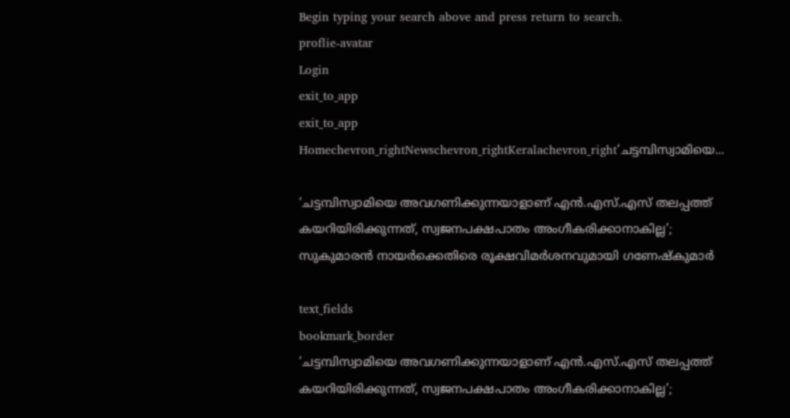Begin typing your search above and press return to search.
proflie-avatar
Login
exit_to_app
exit_to_app
Homechevron_rightNewschevron_rightKeralachevron_right‘ചട്ടമ്പിസ്വാമിയെ...

‘ചട്ടമ്പിസ്വാമിയെ അവഗണിക്കുന്നയാളാണ് എൻ.എസ്.എസ് തലപ്പത്ത് കയറിയിരിക്കുന്നത്, സ്വജനപക്ഷപാതം അംഗീകരിക്കാനാകില്ല’; സുകുമാരൻ നായർക്കെതിരെ രൂക്ഷവിമർശനവുമായി ഗണേഷ്കുമാർ

text_fields
bookmark_border
‘ചട്ടമ്പിസ്വാമിയെ അവഗണിക്കുന്നയാളാണ് എൻ.എസ്.എസ് തലപ്പത്ത് കയറിയിരിക്കുന്നത്, സ്വജനപക്ഷപാതം അംഗീകരിക്കാനാകില്ല’;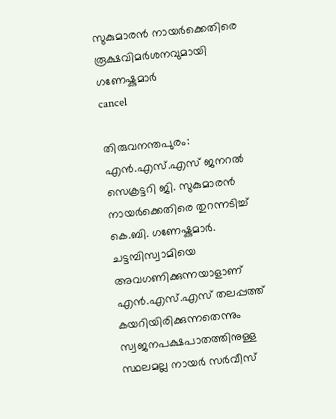സുകുമാരൻ നായർക്കെതിരെ രൂക്ഷവിമർശനവുമായി ഗണേഷ്കുമാർ
cancel

തിരുവനന്തപുരം: എൻ.എസ്.എസ് ജനറൽ സെക്രട്ടറി ജി. സുകുമാരൻ നായർക്കെതിരെ തുറന്നടിച്ച് കെ.ബി. ഗണേഷ്കുമാർ. ചട്ടമ്പിസ്വാമിയെ അവഗണിക്കുന്നയാളാണ് എൻ.എസ്.എസ് തലപ്പത്ത് കയറിയിരിക്കുന്നതെന്നും സ്വജനപക്ഷപാതത്തിനുള്ള സ്ഥലമല്ല നായർ സർവീസ്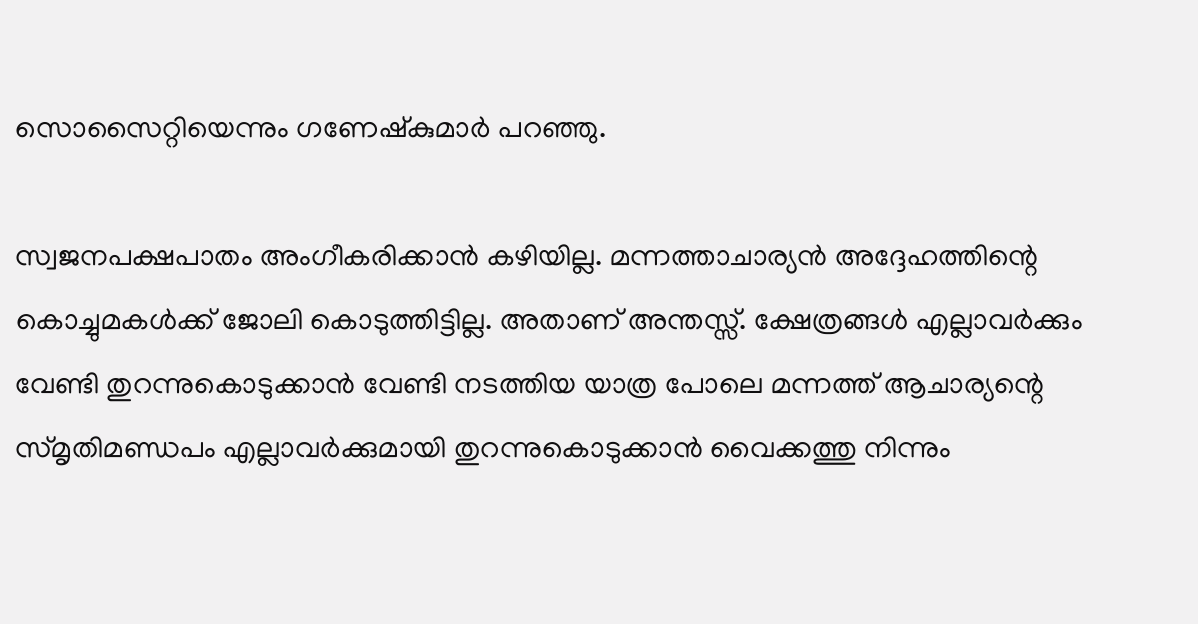സൊസൈറ്റിയെന്നും ഗണേഷ്കുമാർ പറഞ്ഞു.

സ്വജനപക്ഷപാതം അംഗീകരിക്കാൻ കഴിയില്ല. മന്നത്താചാര്യൻ അദ്ദേഹത്തിന്റെ കൊച്ചുമകൾക്ക് ജോലി കൊടുത്തിട്ടില്ല. അതാണ് അന്തസ്സ്. ക്ഷേത്രങ്ങൾ എല്ലാവർക്കും വേണ്ടി തുറന്നുകൊടുക്കാൻ വേണ്ടി നടത്തിയ യാത്ര പോലെ മന്നത്ത് ആചാര്യന്റെ സ്മൃതിമണ്ഡപം എല്ലാവർക്കുമായി തുറന്നുകൊടുക്കാൻ വൈക്കത്തു നിന്നും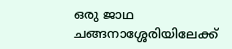ഒരു ജാഥ ചങ്ങനാശ്ശേരിയിലേക്ക്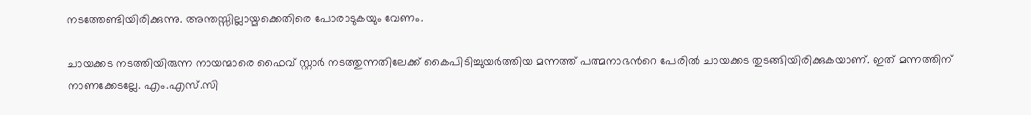നടത്തേണ്ടിയിരിക്കുന്നു. അന്തസ്സില്ലായ്മക്കെതിരെ പോരാടുകയും വേണം.

ചായക്കട നടത്തിയിരുന്ന നായന്മാരെ ഫൈവ് സ്റ്റാർ നടത്തുന്നതിലേക്ക് കൈപിടിച്ചുയർത്തിയ മന്നത്ത് പത്മനാഭന്‍റെ പേരിൽ ചായക്കട തുടങ്ങിയിരിക്കുകയാണ്. ഇത് മന്നത്തിന് നാണക്കേടല്ലേ. എം.എസ്.സി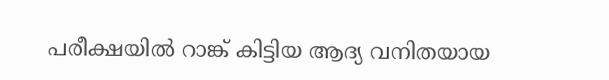പരീക്ഷയിൽ റാങ്ക് കിട്ടിയ ആദ്യ വനിതയായ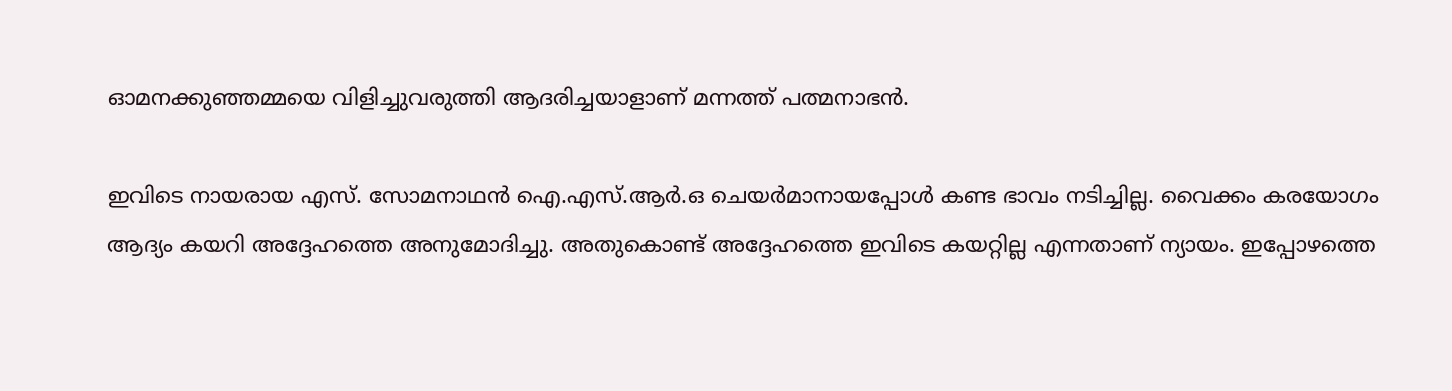ഓമനക്കുഞ്ഞമ്മയെ വിളിച്ചുവരുത്തി ആദരിച്ചയാളാണ് മന്നത്ത് പത്മനാഭൻ.

ഇവിടെ നായരായ എസ്. സോമനാഥൻ ഐ.എസ്.ആർ.ഒ ചെയർമാനായപ്പോൾ കണ്ട ഭാവം നടിച്ചില്ല. വൈക്കം കരയോഗം ആദ്യം കയറി അദ്ദേഹത്തെ അനുമോദിച്ചു. അതുകൊണ്ട് അദ്ദേഹത്തെ ഇവിടെ കയറ്റില്ല എന്നതാണ് ന്യായം. ഇപ്പോഴത്തെ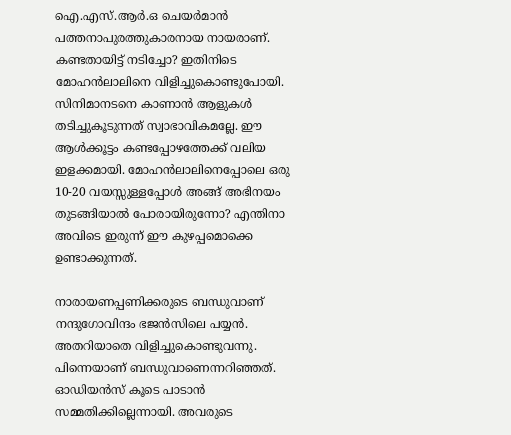ഐ.എസ്.ആർ.ഒ ചെയർമാൻ പത്തനാപുരത്തുകാരനായ നായരാണ്. കണ്ടതായിട്ട് നടിച്ചോ? ഇതിനിടെ മോഹൻലാലിനെ വിളിച്ചുകൊണ്ടുപോയി. സിനിമാനടനെ കാണാൻ ആളുകൾ തടിച്ചുകൂടുന്നത് സ്വാഭാവികമല്ലേ. ഈ ആൾക്കൂട്ടം കണ്ടപ്പോഴത്തേക്ക് വലിയ ഇളക്കമായി. മോഹൻലാലിനെപ്പോലെ ഒരു 10-20 വയസ്സുള്ളപ്പോൾ അങ്ങ് അഭിനയം തുടങ്ങിയാൽ പോരായിരുന്നോ? എന്തിനാ അവിടെ ഇരുന്ന് ഈ കുഴപ്പമൊക്കെ ഉണ്ടാക്കുന്നത്.

നാരായണപ്പണിക്കരുടെ ബന്ധുവാണ് നന്ദുഗോവിന്ദം ഭജൻസിലെ പയ്യൻ. അതറിയാതെ വിളിച്ചുകൊണ്ടുവന്നു. പിന്നെയാണ് ബന്ധുവാണെന്നറിഞ്ഞത്. ഓഡിയൻസ് കൂടെ പാടാൻ സമ്മതിക്കില്ലെന്നായി. അവരുടെ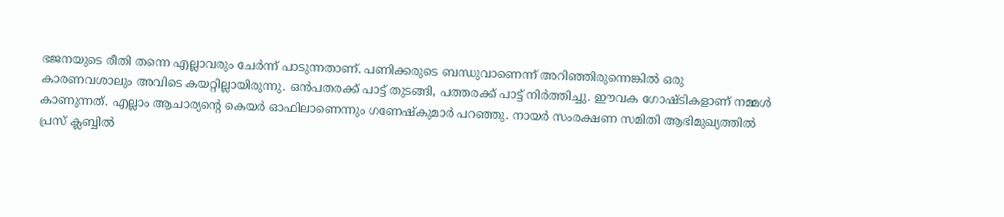ഭജനയുടെ രീതി തന്നെ എല്ലാവരും ചേർന്ന് പാടുന്നതാണ്. പണിക്കരുടെ ബന്ധുവാണെന്ന് അറിഞ്ഞിരുന്നെങ്കിൽ ഒരു കാരണവശാലും അവിടെ കയറ്റില്ലായിരുന്നു. ഒൻപതരക്ക് പാട്ട് തുടങ്ങി, പത്തരക്ക് പാട്ട് നിർത്തിച്ചു. ഈവക ഗോഷ്ടികളാണ് നമ്മൾ കാണുന്നത്. എല്ലാം ആചാര്യന്റെ കെയർ ഓഫിലാണെന്നും ഗണേഷ്കുമാർ പറഞ്ഞു. നായർ സംരക്ഷണ സമിതി ആഭിമുഖ്യത്തിൽ പ്രസ് ക്ലബ്ബിൽ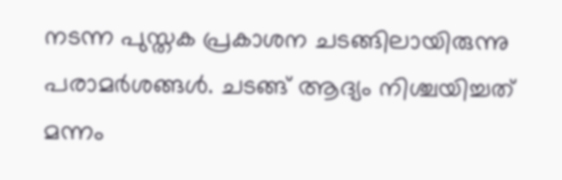നടന്ന പുസ്തക പ്രകാശന ചടങ്ങിലായിരുന്നു പരാമർശങ്ങൾ. ചടങ്ങ് ആദ്യം നിശ്ചയിച്ചത് മന്നം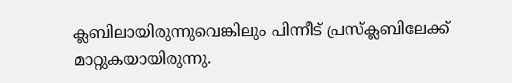ക്ലബിലായിരുന്നുവെങ്കിലും പിന്നീട് പ്രസ്ക്ലബിലേക്ക് മാറ്റുകയായിരുന്നു.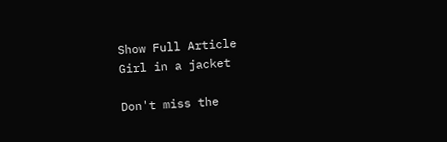Show Full Article
Girl in a jacket

Don't miss the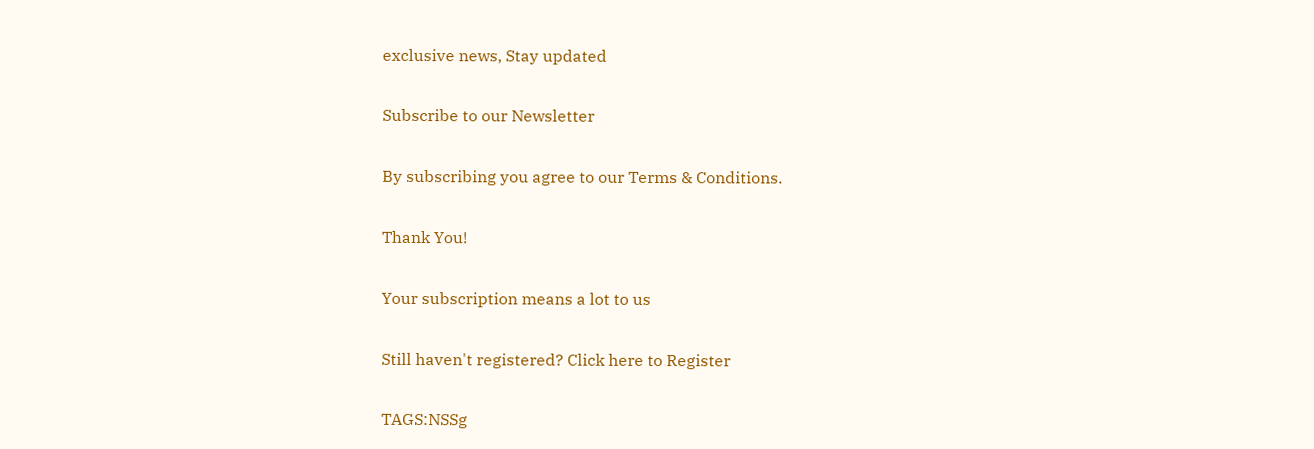exclusive news, Stay updated

Subscribe to our Newsletter

By subscribing you agree to our Terms & Conditions.

Thank You!

Your subscription means a lot to us

Still haven't registered? Click here to Register

TAGS:NSSg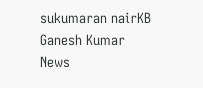sukumaran nairKB Ganesh Kumar
News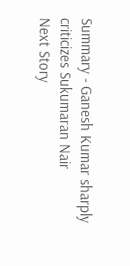Summary - Ganesh Kumar sharply criticizes Sukumaran Nair
Next Story